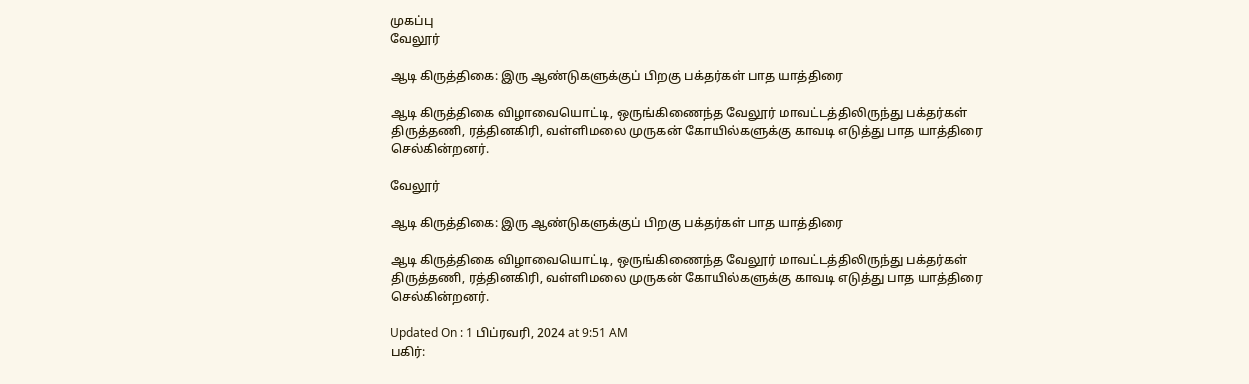முகப்பு
வேலூர்

ஆடி கிருத்திகை: இரு ஆண்டுகளுக்குப் பிறகு பக்தர்கள் பாத யாத்திரை

ஆடி கிருத்திகை விழாவையொட்டி, ஒருங்கிணைந்த வேலூர் மாவட்டத்திலிருந்து பக்தர்கள் திருத்தணி, ரத்தினகிரி, வள்ளிமலை முருகன் கோயில்களுக்கு காவடி எடுத்து பாத யாத்திரை செல்கின்றனர்.

வேலூர்

ஆடி கிருத்திகை: இரு ஆண்டுகளுக்குப் பிறகு பக்தர்கள் பாத யாத்திரை

ஆடி கிருத்திகை விழாவையொட்டி, ஒருங்கிணைந்த வேலூர் மாவட்டத்திலிருந்து பக்தர்கள் திருத்தணி, ரத்தினகிரி, வள்ளிமலை முருகன் கோயில்களுக்கு காவடி எடுத்து பாத யாத்திரை செல்கின்றனர்.

Updated On : 1 பிப்ரவரி, 2024 at 9:51 AM
பகிர்: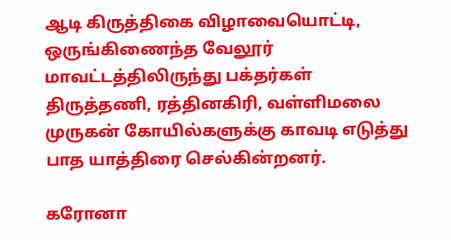ஆடி கிருத்திகை விழாவையொட்டி, ஒருங்கிணைந்த வேலூர் மாவட்டத்திலிருந்து பக்தர்கள் திருத்தணி, ரத்தினகிரி, வள்ளிமலை முருகன் கோயில்களுக்கு காவடி எடுத்து பாத யாத்திரை செல்கின்றனர்.

கரோனா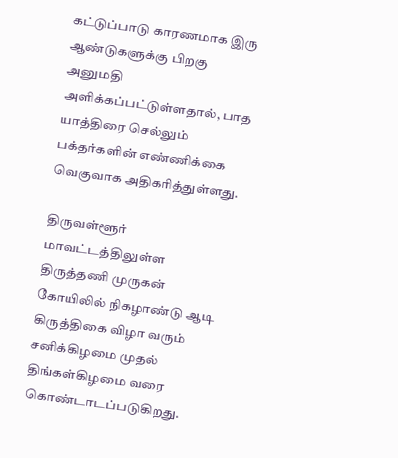கட்டுப்பாடு காரணமாக இரு ஆண்டுகளுக்கு பிறகு அனுமதி அளிக்கப்பட்டுள்ளதால், பாத யாத்திரை செல்லும் பக்தர்களின் எண்ணிக்கை வெகுவாக அதிகரித்துள்ளது.

திருவள்ளூர் மாவட்டத்திலுள்ள திருத்தணி முருகன் கோயிலில் நிகழாண்டு ஆடி கிருத்திகை விழா வரும் சனிக்கிழமை முதல் திங்கள்கிழமை வரை கொண்டாடப்படுகிறது.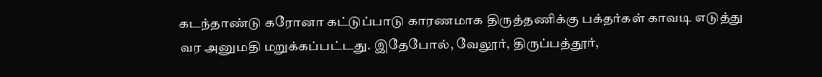கடந்தாண்டு கரோனா கட்டுப்பாடு காரணமாக திருத்தணிக்கு பக்தர்கள் காவடி எடுத்து வர அனுமதி மறுக்கப்பட்டது. இதேபோல், வேலூர், திருப்பத்தூர்,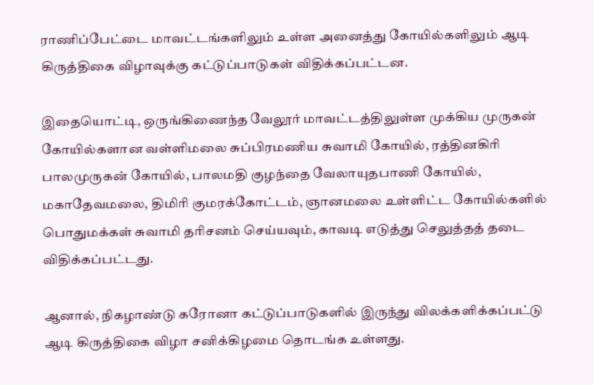ராணிப்பேட்டை மாவட்டங்களிலும் உள்ள அனைத்து கோயில்களிலும் ஆடி கிருத்திகை விழாவுக்கு கட்டுப்பாடுகள் விதிக்கப்பட்டன.

இதையொட்டி, ஒருங்கிணைந்த வேலூர் மாவட்டத்திலுள்ள முக்கிய முருகன் கோயில்களான வள்ளிமலை சுப்பிரமணிய சுவாமி கோயில், ரத்தினகிரி பாலமுருகன் கோயில், பாலமதி குழந்தை வேலாயுதபாணி கோயில், மகாதேவமலை, திமிரி குமரக்கோட்டம், ஞானமலை உள்ளிட்ட கோயில்களில் பொதுமக்கள் சுவாமி தரிசனம் செய்யவும், காவடி எடுத்து செலுத்தத் தடை விதிக்கப்பட்டது.

ஆனால், நிகழாண்டு கரோனா கட்டுப்பாடுகளில் இருந்து விலக்களிக்கப்பட்டு ஆடி கிருத்திகை விழா சனிக்கிழமை தொடங்க உள்ளது.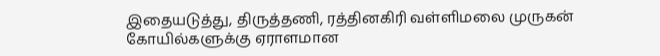இதையடுத்து, திருத்தணி, ரத்தினகிரி வள்ளிமலை முருகன் கோயில்களுக்கு ஏராளமான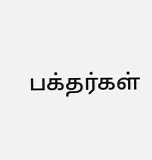பக்தர்கள்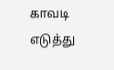காவடி எடுத்து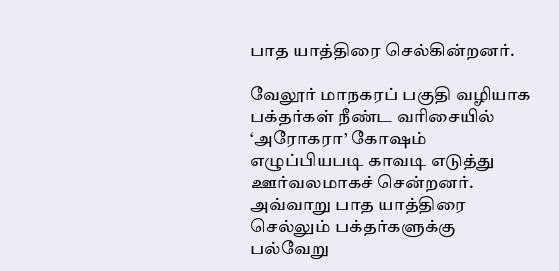பாத யாத்திரை செல்கின்றனர்.

வேலூர் மாநகரப் பகுதி வழியாக பக்தர்கள் நீண்ட வரிசையில் ‘அரோகரா’ கோஷம் எழுப்பியபடி காவடி எடுத்து ஊர்வலமாகச் சென்றனர். அவ்வாறு பாத யாத்திரை செல்லும் பக்தர்களுக்கு பல்வேறு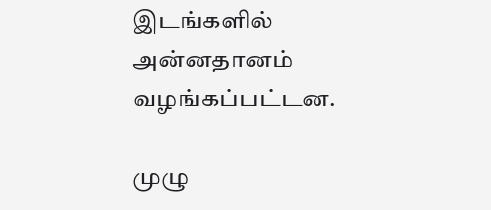இடங்களில் அன்னதானம் வழங்கப்பட்டன.

முழு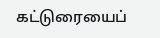கட்டுரையைப்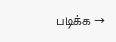படிக்க →